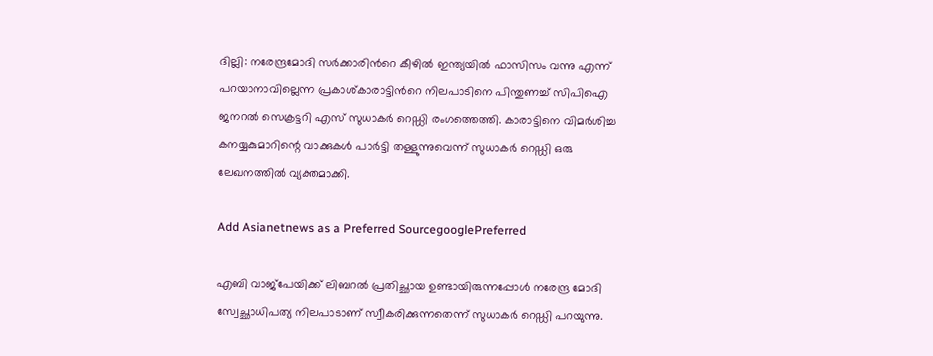ദില്ലി: നരേന്ദ്രമോദി സർക്കാരിന്‍റെ കീഴിൽ ഇന്ത്യയിൽ ഫാസിസം വന്നു എന്ന് പറയാനാവില്ലെന്ന പ്രകാശ്കാരാട്ടിന്‍റെ നിലപാടിനെ പിന്തുണച്ച് സിപിഐ ജനറൽ സെക്രട്ടറി എസ് സുധാകർ റെഡ്ഡി രംഗത്തെത്തി. കാരാട്ടിനെ വിമർശിച്ച കനയ്യകുമാറിന്റെ വാക്കുകൾ പാർട്ടി തള്ളുന്നുവെന്ന് സുധാകർ റെഡ്ഡി ഒരു ലേഖനത്തിൽ വ്യക്തമാക്കി.

Add Asianetnews as a Preferred SourcegooglePreferred

എബി വാജ്പേയിക്ക് ലിബറൽ പ്രതിച്ഛായ ഉണ്ടായിരുന്നപ്പോൾ നരേന്ദ്ര മോദി സ്വേച്ഛാധിപത്യ നിലപാടാണ് സ്വീകരിക്കുന്നതെന്ന് സുധാകർ റെഡ്ഡി പറയുന്നു.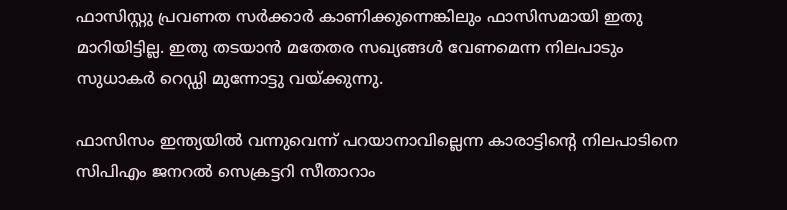ഫാസിസ്റ്റു പ്രവണത സർക്കാർ കാണിക്കുന്നെങ്കിലും ഫാസിസമായി ഇതു മാറിയിട്ടില്ല. ഇതു തടയാൻ മതേതര സഖ്യങ്ങൾ വേണമെന്ന നിലപാടും സുധാകർ റെഡ്ഡി മുന്നോട്ടു വയ്ക്കുന്നു.

ഫാസിസം ഇന്ത്യയിൽ വന്നുവെന്ന് പറയാനാവില്ലെന്ന കാരാട്ടിന്‍റെ നിലപാടിനെ സിപിഎം ജനറൽ സെക്രട്ടറി സീതാറാം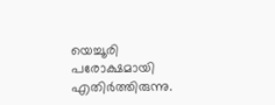യെച്ചൂരി പരോക്ഷമായി എതിർത്തിരുന്നു.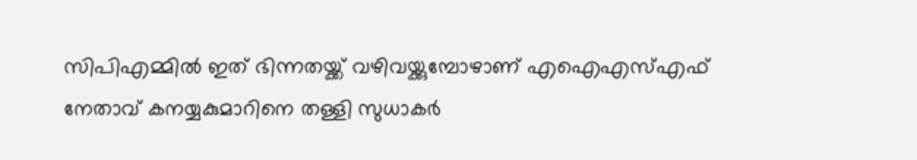സിപിഎമ്മിൽ ഇത് ഭിന്നതയ്ക്ക് വഴിവയ്ക്കുമ്പോഴാണ് എഐഎസ്എഫ് നേതാവ് കനയ്യകുമാറിനെ തള്ളി സുധാകർ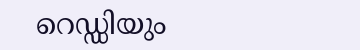റെഡ്ഡിയും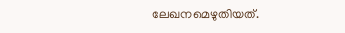ലേഖനമെഴുതിയത്.